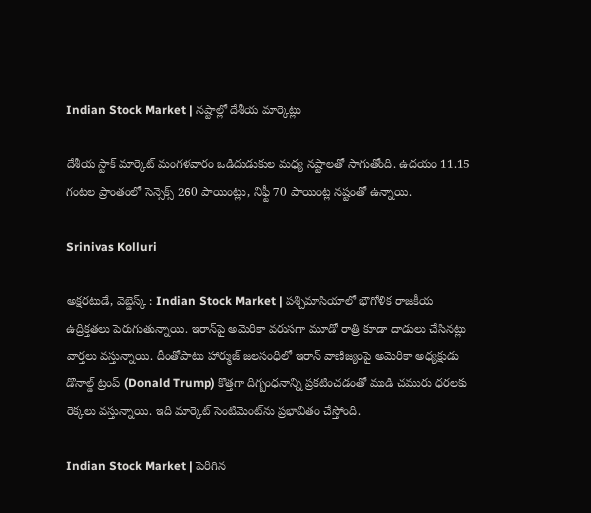Indian Stock Market | నష్టాల్లో దేశీయ మార్కెట్లు

దేశీయ స్టాక్ మార్కెట్ మంగళవారం ఒడిదుడుకుల మధ్య నష్టాలతో సాగుతోంది. ఉదయం 11.15 గంటల ప్రాంతంలో సెన్సెక్స్ 260 పాయింట్లు, నిఫ్టీ 70 పాయింట్ల నష్టంతో ఉన్నాయి.

Srinivas Kolluri

అక్షరటుడే, వెబ్డెస్క్ : Indian Stock Market | పశ్చిమాసియాలో భౌగోళిక రాజకీయ ఉద్రిక్తతలు పెరుగుతున్నాయి. ఇరాన్‌పై అమెరికా వరుసగా మూడో రాత్రి కూడా దాడులు చేసినట్లు వార్తలు వస్తున్నాయి. దీంతోపాటు హార్ముజ్ జలసంధిలో ఇరాన్ వాణిజ్యంపై అమెరికా అధ్యక్షుడు డొనాల్డ్ ట్రంప్ (Donald Trump) కొత్తగా దిగ్బంధనాన్ని ప్రకటించడంతో ముడి చమురు ధరలకు రెక్కలు వస్తున్నాయి. ఇది మార్కెట్ సెంటిమెంట్‌ను ప్రభావితం చేస్తోంది.

Indian Stock Market | పెరిగిన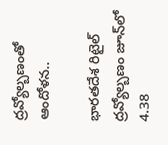ద్రవ్యోల్బణంతో ఆందోళన..

భారతదేశ రిటైల్ ద్రవ్యోల్బణం జూన్‌లో 4.38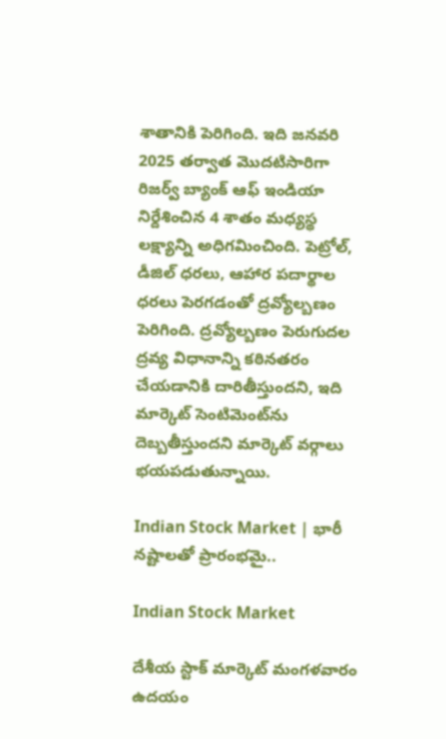శాతానికి పెరిగింది. ఇది జనవరి 2025 తర్వాత మొదటిసారిగా రిజర్వ్ బ్యాంక్ ఆఫ్ ఇండియా నిర్దేశించిన 4 శాతం మధ్యస్థ లక్ష్యాన్ని అధిగమించింది. పెట్రోల్, డీజిల్ ధరలు, ఆహార పదార్థాల ధరలు పెరగడంతో ద్రవ్యోల్బణం పెరిగింది. ద్రవ్యోల్బణం పెరుగుదల ద్రవ్య విధానాన్ని కఠినతరం చేయడానికి దారితీస్తుందని, ఇది మార్కెట్ సెంటిమెంట్‌ను దెబ్బతీస్తుందని మార్కెట్ వర్గాలు భయపడుతున్నాయి.

Indian Stock Market | భారీ నష్టాలతో ప్రారంభమై..

Indian Stock Market

దేశీయ స్టాక్ మార్కెట్ మంగళవారం ఉదయం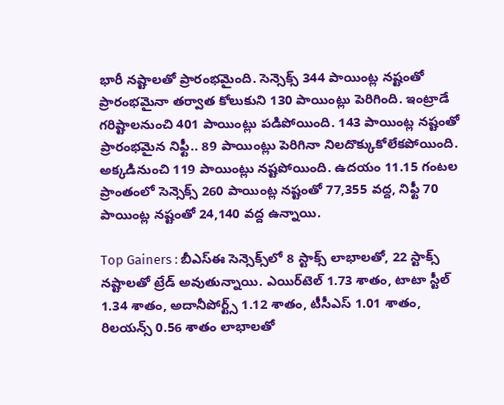భారీ నష్టాలతో ప్రారంభమైంది. సెన్సెక్స్ 344 పాయింట్ల నష్టంతో ప్రారంభమైనా తర్వాత కోలుకుని 130 పాయింట్లు పెరిగింది. ఇంట్రాడే గరిష్టాలనుంచి 401 పాయింట్లు పడిపోయింది. 143 పాయింట్ల నష్టంతో ప్రారంభమైన నిఫ్టీ.. 89 పాయింట్లు పెరిగినా నిలదొక్కుకోలేకపోయింది. అక్కడినుంచి 119 పాయింట్లు నష్టపోయింది. ఉదయం 11.15 గంటల ప్రాంతంలో సెన్సెక్స్ 260 పాయింట్ల నష్టంతో 77,355 వద్ద, నిఫ్టీ 70 పాయింట్ల నష్టంతో 24,140 వద్ద ఉన్నాయి.

Top Gainers : బీఎస్ఈ సెన్సెక్స్‌లో 8 స్టాక్స్ లాభాలతో, 22 స్టాక్స్ నష్టాలతో ట్రేడ్ అవుతున్నాయి. ఎయిర్‌టెల్ 1.73 శాతం, టాటా స్టీల్ 1.34 శాతం, అదానీపోర్ట్స్ 1.12 శాతం, టీసీఎస్ 1.01 శాతం, రిలయన్స్ 0.56 శాతం లాభాలతో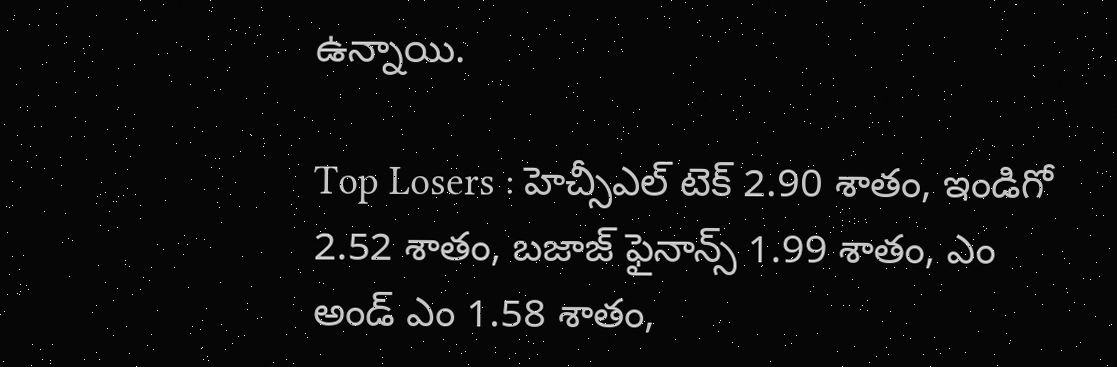ఉన్నాయి.

Top Losers : హెచ్సీఎల్ టెక్ 2.90 శాతం, ఇండిగో 2.52 శాతం, బజాజ్ ఫైనాన్స్ 1.99 శాతం, ఎం అండ్ ఎం 1.58 శాతం,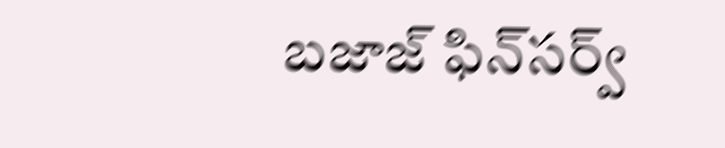బజాజ్ ఫిన్‌సర్వ్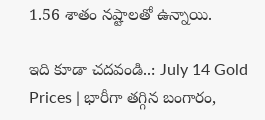1.56 శాతం నష్టాలతో ఉన్నాయి.

ఇది కూడా చదవండి..: July 14 Gold Prices | భారీగా తగ్గిన బంగారం,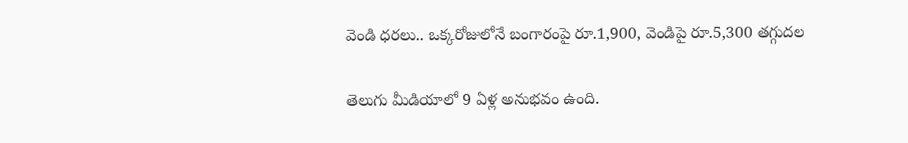వెండి ధరలు.. ఒక్కరోజులోనే బంగారంపై రూ.1,900, వెండిపై రూ.5,300 తగ్గుదల

తెలుగు మీడియాలో 9 ఏళ్ల అనుభవం ఉంది.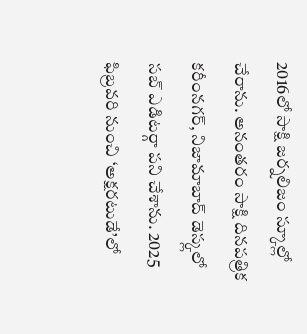2016లో సాక్షి జర్నలిజం స్కూల్లో చేరాను. అనంతరం సాక్షి దినపత్రిక కరీంనగర్, నిజామాబాద్ డెస్క్లలో సబ్ ఎడిటర్గా పని చేశాను. 2025 ఫిబ్రవరి నుంచి ‘అక్షరటుడే’లో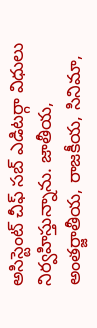అసిస్టెంట్ చీఫ్ సబ్ ఎడిటర్గా విధులు నిర్వహిస్తున్నాను. జాతీయ, అంతర్జాతీయ, రాజకీయ, సినిమా,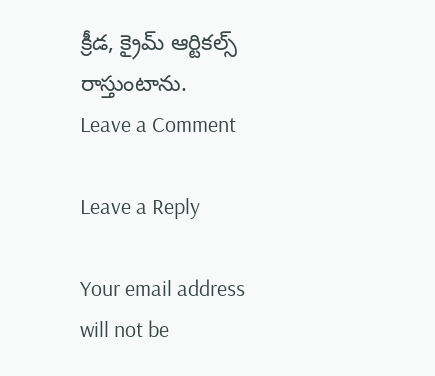క్రీడ, క్రైమ్ ఆర్టికల్స్ రాస్తుంటాను.
Leave a Comment

Leave a Reply

Your email address will not be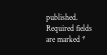published. Required fields are marked *